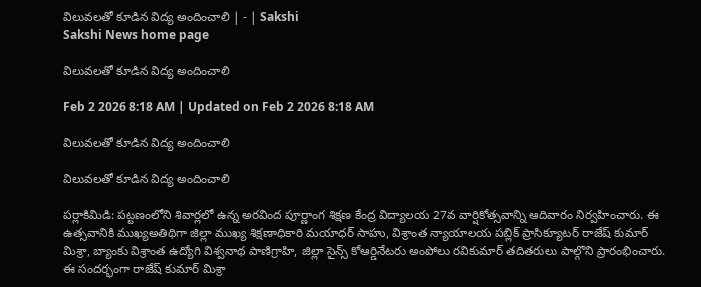విలువలతో కూడిన విద్య అందించాలి | - | Sakshi
Sakshi News home page

విలువలతో కూడిన విద్య అందించాలి

Feb 2 2026 8:18 AM | Updated on Feb 2 2026 8:18 AM

విలువలతో కూడిన విద్య అందించాలి

విలువలతో కూడిన విద్య అందించాలి

పర్లాకిమిడి: పట్టణంలోని శివార్లలో ఉన్న అరవింద పూర్ణాంగ శిక్షణ కేంద్ర విద్యాలయ 27వ వార్షికోత్సవాన్ని ఆదివారం నిర్వహించారు. ఈ ఉత్సవానికి ముఖ్యఅతిథిగా జిల్లా ముఖ్య శిక్షణాధికారి మయాధర్‌ సాహు, విశ్రాంత న్యాయాలయ పబ్లిక్‌ ప్రాసిక్యూటర్‌ రాజేష్‌ కుమార్‌ మిశ్రా, బ్యాంకు విశ్రాంత ఉద్యోగి విశ్వనాథ పాణిగ్రాహి, జిల్లా సైన్స్‌ కోఆర్డినేటరు అంపోలు రవికుమార్‌ తదితరులు పాల్గొని ప్రారంభించారు. ఈ సందర్భంగా రాజేష్‌ కుమార్‌ మిశ్రా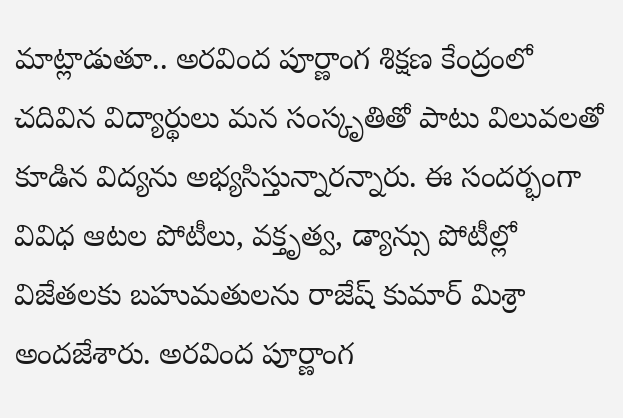మాట్లాడుతూ.. అరవింద పూర్ణాంగ శిక్షణ కేంద్రంలో చదివిన విద్యార్థులు మన సంస్కృతితో పాటు విలువలతో కూడిన విద్యను అభ్యసిస్తున్నారన్నారు. ఈ సందర్భంగా వివిధ ఆటల పోటీలు, వక్తృత్వ, డ్యాన్సు పోటీల్లో విజేతలకు బహుమతులను రాజేష్‌ కుమార్‌ మిశ్రా అందజేశారు. అరవింద పూర్ణాంగ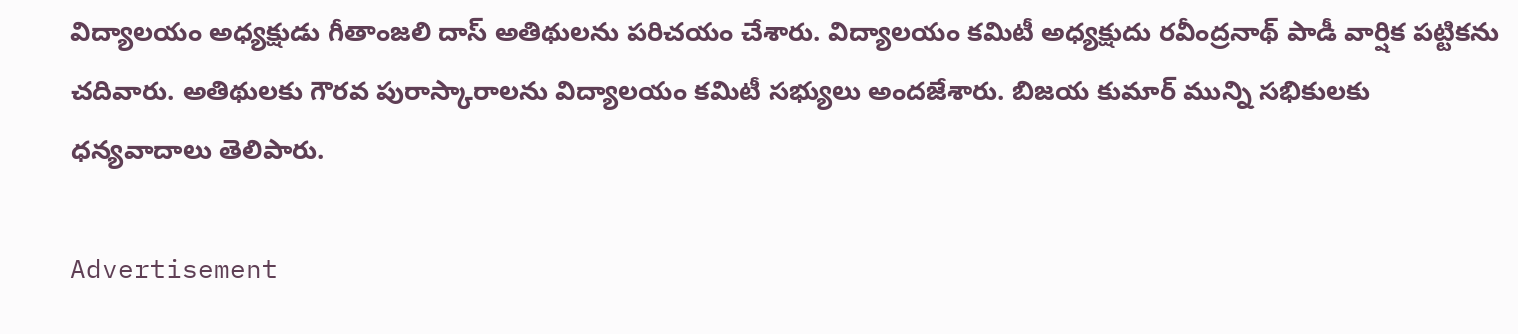విద్యాలయం అధ్యక్షుడు గీతాంజలి దాస్‌ అతిథులను పరిచయం చేశారు. విద్యాలయం కమిటీ అధ్యక్షుదు రవీంద్రనాథ్‌ పాడీ వార్షిక పట్టికను చదివారు. అతిథులకు గౌరవ పురాస్కారాలను విద్యాలయం కమిటీ సభ్యులు అందజేశారు. బిజయ కుమార్‌ మున్ని సభికులకు ధన్యవాదాలు తెలిపారు.

Advertisement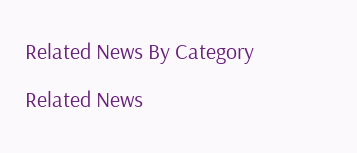Related News By Category

Related News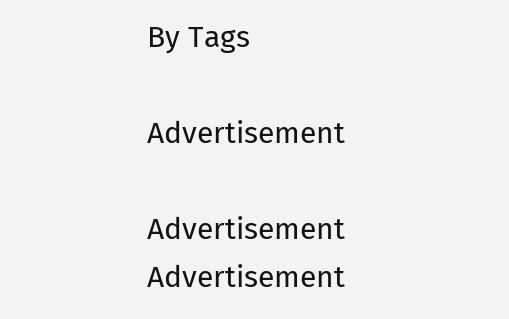By Tags

Advertisement

Advertisement
Advertisement